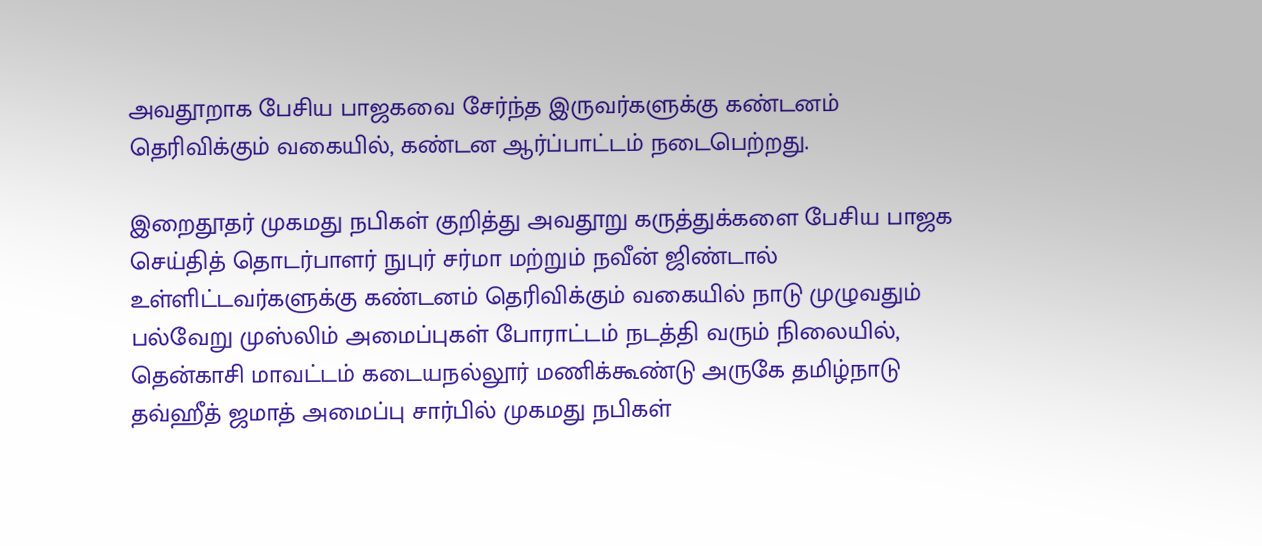அவதூறாக பேசிய பாஜகவை சேர்ந்த இருவர்களுக்கு கண்டனம் தெரிவிக்கும் வகையில், கண்டன ஆர்ப்பாட்டம் நடைபெற்றது.

இறைதூதர் முகமது நபிகள் குறித்து அவதூறு கருத்துக்களை பேசிய பாஜக செய்தித் தொடர்பாளர் நுபுர் சர்மா மற்றும் நவீன் ஜிண்டால் உள்ளிட்டவர்களுக்கு கண்டனம் தெரிவிக்கும் வகையில் நாடு முழுவதும் பல்வேறு முஸ்லிம் அமைப்புகள் போராட்டம் நடத்தி வரும் நிலையில், தென்காசி மாவட்டம் கடையநல்லூர் மணிக்கூண்டு அருகே தமிழ்நாடு தவ்ஹீத் ஜமாத் அமைப்பு சார்பில் முகமது நபிகள்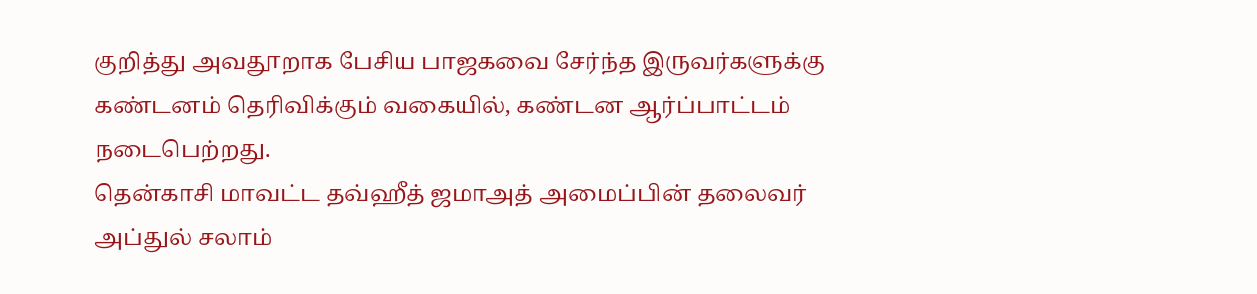குறித்து அவதூறாக பேசிய பாஜகவை சேர்ந்த இருவர்களுக்கு கண்டனம் தெரிவிக்கும் வகையில், கண்டன ஆர்ப்பாட்டம் நடைபெற்றது.
தென்காசி மாவட்ட தவ்ஹீத் ஜமாஅத் அமைப்பின் தலைவர் அப்துல் சலாம்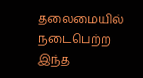தலைமையில் நடைபெற்ற இந்த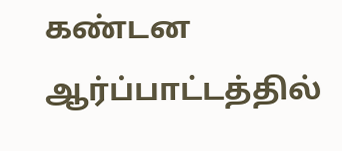கண்டன ஆர்ப்பாட்டத்தில்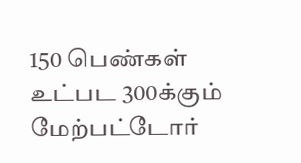150 பெண்கள் உட்பட 300க்கும் மேற்பட்டோர்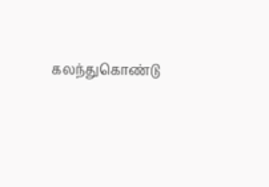கலந்துகொண்டு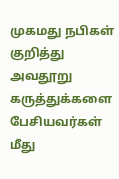முகமது நபிகள் குறித்து அவதூறு கருத்துக்களை பேசியவர்கள் மீது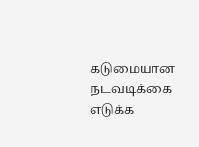கடுமையான நடவடிக்கை எடுக்க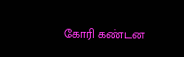கோரி கண்டன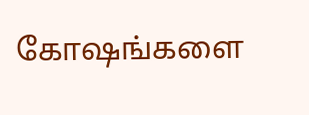கோஷங்களை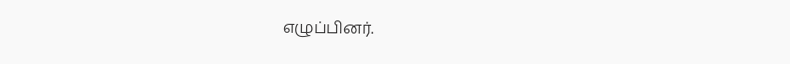எழுப்பினர்.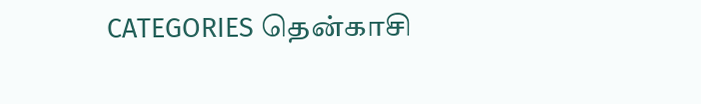CATEGORIES தென்காசி